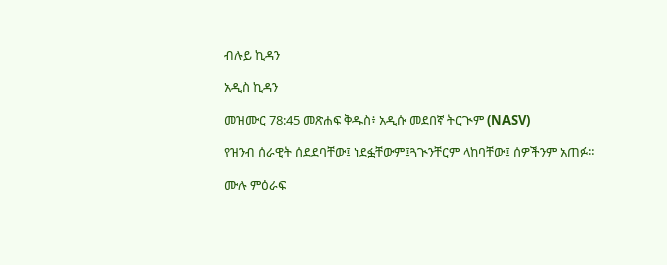ብሉይ ኪዳን

አዲስ ኪዳን

መዝሙር 78:45 መጽሐፍ ቅዱስ፥ አዲሱ መደበኛ ትርጒም (NASV)

የዝንብ ሰራዊት ሰደደባቸው፤ ነደፏቸውም፤ጓጒንቸርም ላከባቸው፤ ሰዎችንም አጠፉ።

ሙሉ ምዕራፍ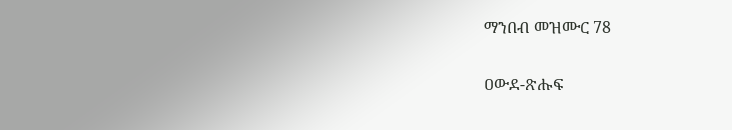ማንበብ መዝሙር 78

ዐውደ-ጽሑፍ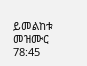ይመልከቱ መዝሙር 78:45